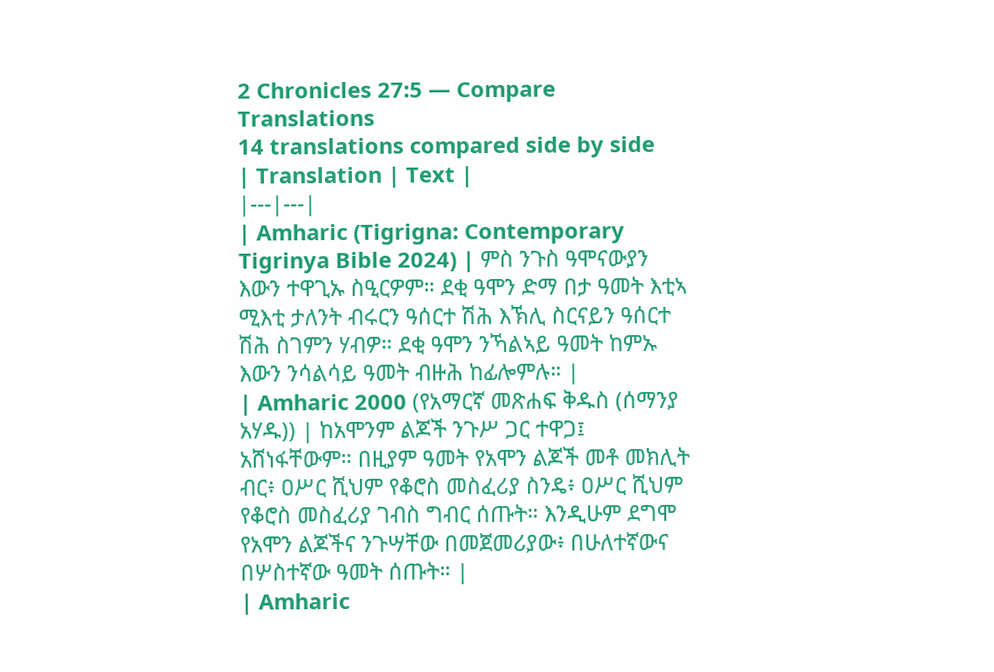2 Chronicles 27:5 — Compare Translations
14 translations compared side by side
| Translation | Text |
|---|---|
| Amharic (Tigrigna: Contemporary Tigrinya Bible 2024) | ምስ ንጉስ ዓሞናውያን እውን ተዋጊኡ ስዒርዎም። ደቂ ዓሞን ድማ በታ ዓመት እቲኣ ሚእቲ ታለንት ብሩርን ዓሰርተ ሽሕ እኽሊ ስርናይን ዓሰርተ ሽሕ ስገምን ሃብዎ። ደቂ ዓሞን ንኻልኣይ ዓመት ከምኡ እውን ንሳልሳይ ዓመት ብዙሕ ከፊሎምሉ። |
| Amharic 2000 (የአማርኛ መጽሐፍ ቅዱስ (ሰማንያ አሃዱ)) | ከአሞንም ልጆች ንጉሥ ጋር ተዋጋ፤ አሸነፋቸውም። በዚያም ዓመት የአሞን ልጆች መቶ መክሊት ብር፥ ዐሥር ሺህም የቆሮስ መስፈሪያ ስንዴ፥ ዐሥር ሺህም የቆሮስ መስፈሪያ ገብስ ግብር ሰጡት። እንዲሁም ደግሞ የአሞን ልጆችና ንጉሣቸው በመጀመሪያው፥ በሁለተኛውና በሦስተኛው ዓመት ሰጡት። |
| Amharic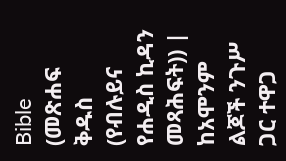Bible (መጽሐፍ ቅዱስ (የብሉይና የሐዲስ ኪዳን መጻሕፍት)) | ከአሞንም ልጆች ንጉሥ ጋር ተዋጋ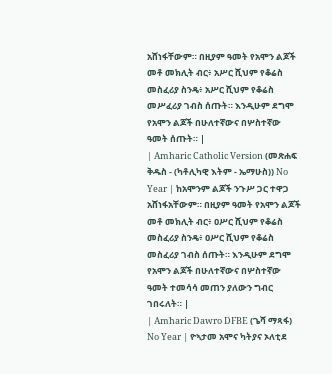አሸነፋቸውም። በዚያም ዓመት የአሞን ልጆች መቶ መክሊት ብር፥ አሥር ሺህም የቆሬስ መስፈሪያ ስንዴ፥ አሥር ሺህም የቆሬስ መሥፈሪያ ገብስ ሰጡት። እንዲሁም ደግሞ የአሞን ልጆች በሁለተኛውና በሦስተኛው ዓመት ሰጡት። |
| Amharic Catholic Version (መጽሐፍ ቅዱስ - (ካቶሊካዊ እትም - ኤማሁስ)) No Year | ከአሞንም ልጆች ንጉሥ ጋር ተዋጋ አሸነፋአቸውም። በዚያም ዓመት የአሞን ልጆች መቶ መክሊት ብር፥ ዐሥር ሺህም የቆሬስ መስፈሪያ ስንዴ፥ ዐሥር ሺህም የቆሬስ መስፈሪያ ገብስ ሰጡት። እንዲሁም ደግሞ የአሞን ልጆች በሁለተኛውና በሦስተኛው ዓመት ተመሳሳ መጠን ያለውን ግብር ገበሩለት። |
| Amharic Dawro DFBE (ጌሻ ማጻፋ) No Year | ዮኣታመ አሞና ካትያና ኦለቲደ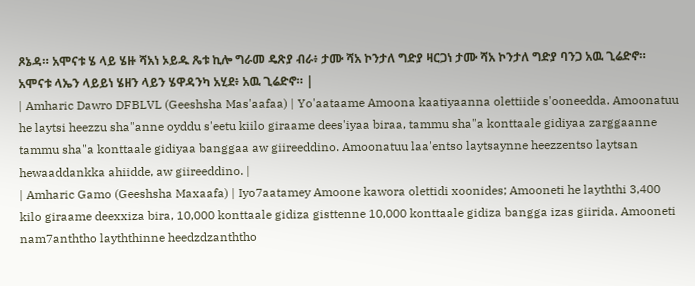ጾኔዳ። አሞናቱ ሄ ላይ ሄዙ ሻአነ ኦይዱ ጼቱ ኪሎ ግራመ ዴጽያ ብራ፥ ታሙ ሻአ ኮንታለ ግድያ ዛርጋነ ታሙ ሻአ ኮንታለ ግድያ ባንጋ አዉ ጊሬድኖ። አሞናቱ ላኤን ላይይነ ሄዘን ላይን ሄዋዳንካ አሂደ፥ አዉ ጊሬድኖ። |
| Amharic Dawro DFBLVL (Geeshsha Mas'aafaa) | Yo'aataame Amoona kaatiyaanna olettiide s'ooneedda. Amoonatuu he laytsi heezzu sha"anne oyddu s'eetu kiilo giraame dees'iyaa biraa, tammu sha"a konttaale gidiyaa zarggaanne tammu sha"a konttaale gidiyaa banggaa aw giireeddino. Amoonatuu laa'entso laytsaynne heezzentso laytsan hewaaddankka ahiidde, aw giireeddino. |
| Amharic Gamo (Geeshsha Maxaafa) | Iyo7aatamey Amoone kawora olettidi xoonides; Amooneti he layththi 3,400 kilo giraame deexxiza bira, 10,000 konttaale gidiza gisttenne 10,000 konttaale gidiza bangga izas giirida. Amooneti nam7anththo layththinne heedzdzanththo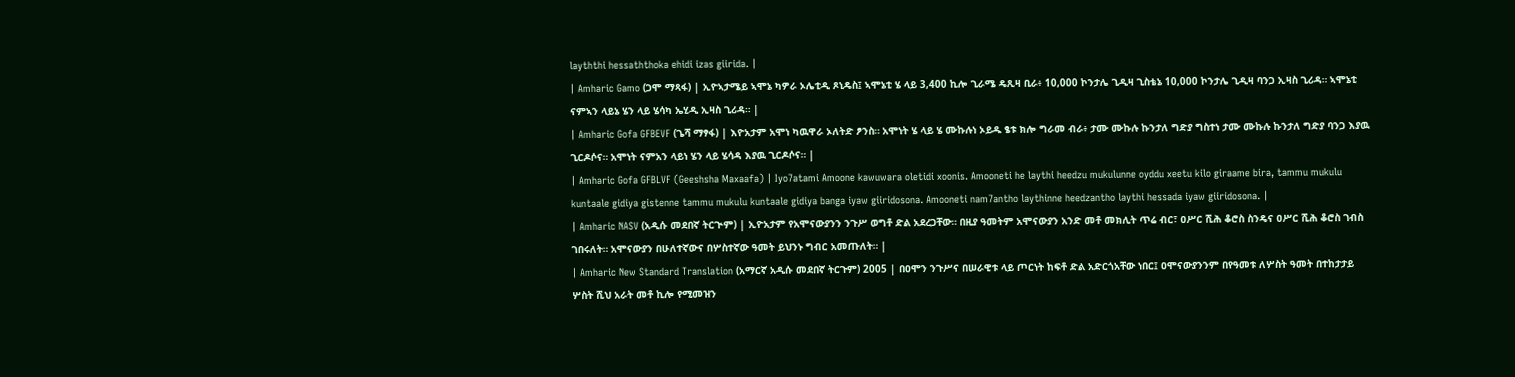layththi hessaththoka ehidi izas giirida. |
| Amharic Gamo (ጋሞ ማጻፋ) | ኢዮኣታሜይ ኣሞኔ ካዎራ ኦሌቲዲ ጾኒዴስ፤ ኣሞኔቲ ሄ ላይ 3,400 ኪሎ ጊራሜ ዴጺዛ ቢራ፥ 10,000 ኮንታሌ ጊዲዛ ጊስቴኔ 10,000 ኮንታሌ ጊዲዛ ባንጋ ኢዛስ ጊሪዳ። ኣሞኔቲ ናምኣን ላይኔ ሄን ላይ ሄሳካ ኤሂዲ ኢዛስ ጊሪዳ። |
| Amharic Gofa GFBEVF (ጌሻ ማፃፋ) | እዮአታም አሞነ ካዉዋራ ኦለትድ ፆንስ። አሞነት ሄ ላይ ሄ ሙኩሉነ ኦይዱ ፄቱ ክሎ ግራመ ብራ፥ ታሙ ሙኩሉ ኩንታለ ግድያ ግስተነ ታሙ ሙኩሉ ኩንታለ ግድያ ባንጋ እያዉ ጊርዶሶና። አሞነት ናምአን ላይነ ሄን ላይ ሄሳዳ እያዉ ጊርዶሶና። |
| Amharic Gofa GFBLVF (Geeshsha Maxaafa) | Iyo7atami Amoone kawuwara oletidi xoonis. Amooneti he laythi heedzu mukulunne oyddu xeetu kilo giraame bira, tammu mukulu kuntaale gidiya gistenne tammu mukulu kuntaale gidiya banga iyaw giiridosona. Amooneti nam7antho laythinne heedzantho laythi hessada iyaw giiridosona. |
| Amharic NASV (አዲሱ መደበኛ ትርጒም) | ኢዮአታም የአሞናውያንን ንጉሥ ወግቶ ድል አደረጋቸው። በዚያ ዓመትም አሞናውያን አንድ መቶ መክሊት ጥሬ ብር፣ ዐሥር ሺሕ ቆሮስ ስንዴና ዐሥር ሺሕ ቆሮስ ገብስ ገበሩለት። አሞናውያን በሁለተኛውና በሦስተኛው ዓመት ይህንኑ ግብር አመጡለት። |
| Amharic New Standard Translation (አማርኛ አዲሱ መደበኛ ትርጉም) 2005 | በዐሞን ንጉሥና በሠራዊቱ ላይ ጦርነት ከፍቶ ድል አድርጎአቸው ነበር፤ ዐሞናውያንንም በየዓመቱ ለሦስት ዓመት በተከታታይ ሦስት ሺህ አራት መቶ ኪሎ የሚመዝን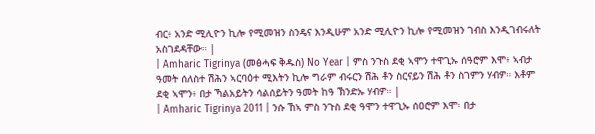ብር፥ አንድ ሚሊዮን ኪሎ የሚመዝን ስንዴና እንዲሁም አንድ ሚሊዮን ኪሎ የሚመዝን ገብስ እንዲገብሩለት አስገደዳቸው። |
| Amharic Tigrinya (መፅሓፍ ቅዱስ) No Year | ምስ ንጉስ ደቂ ኣሞን ተዋጊኡ ሰዓሮም እሞ፥ ኣብታ ዓመት ሰለስተ ሽሕን ኣርባዕተ ሚእትን ኪሎ ግራም ብሩርን ሽሕ ቶን ስርናይን ሽሕ ቶን ስገምን ሃብዎ። እቶም ደቂ ኣሞን፥ በታ ኻልአይትን ሳልሰይትን ዓመት ከዓ ኽንድኡ ሃብዎ። |
| Amharic Tigrinya 2011 | ንሱ ኸኣ ምስ ንጉስ ደቂ ዓሞን ተዋጊኡ ሰዐሮም እሞ፡ በታ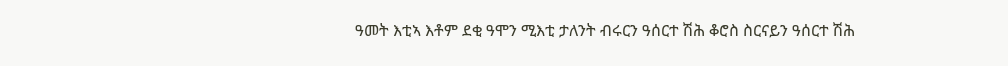ዓመት እቲኣ እቶም ደቂ ዓሞን ሚእቲ ታለንት ብሩርን ዓሰርተ ሽሕ ቆሮስ ስርናይን ዓሰርተ ሽሕ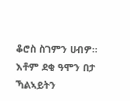ቆሮስ ስገምን ሀብዎ። እቶም ደቂ ዓሞን በታ ኻልኣይትን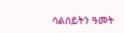ሳልሰይትን ዓመት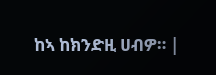ከኣ ከክንድዚ ሀብዎ። |